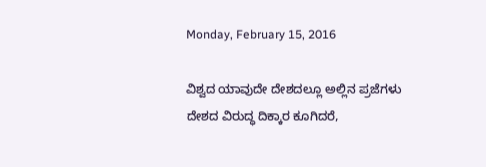Monday, February 15, 2016

ವಿಶ್ವದ ಯಾವುದೇ ದೇಶದಲ್ಲೂ ಅಲ್ಲಿನ ಪ್ರಜೆಗಳು ದೇಶದ ವಿರುದ್ಧ ದಿಕ್ಕಾರ ಕೂಗಿದರೆ,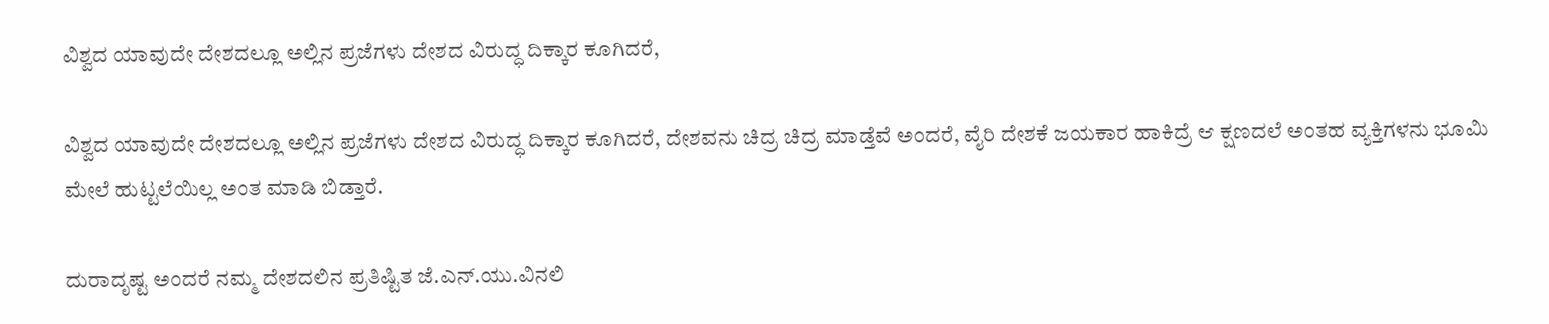ವಿಶ್ವದ ಯಾವುದೇ ದೇಶದಲ್ಲೂ ಅಲ್ಲಿನ ಪ್ರಜೆಗಳು ದೇಶದ ವಿರುದ್ಧ ದಿಕ್ಕಾರ ಕೂಗಿದರೆ,

ವಿಶ್ವದ ಯಾವುದೇ ದೇಶದಲ್ಲೂ ಅಲ್ಲಿನ ಪ್ರಜೆಗಳು ದೇಶದ ವಿರುದ್ಧ ದಿಕ್ಕಾರ ಕೂಗಿದರೆ, ದೇಶವನು ಚಿದ್ರ ಚಿದ್ರ ಮಾಡ್ತೆವೆ ಅಂದರೆ, ವೈರಿ ದೇಶಕೆ ಜಯಕಾರ ಹಾಕಿದ್ರೆ ಆ ಕ್ಷಣದಲೆ ಅಂತಹ ವ್ಯಕ್ತಿಗಳನು ಭೂಮಿ ಮೇಲೆ ಹುಟ್ಟಲೆಯಿಲ್ಲ ಅಂತ ಮಾಡಿ ಬಿಡ್ತಾರೆ.

ದುರಾದೃಷ್ಟ ಅಂದರೆ ನಮ್ಮ ದೇಶದಲಿನ ಪ್ರತಿಷ್ಟಿತ ಜೆ.ಎನ್.ಯು.ವಿನಲಿ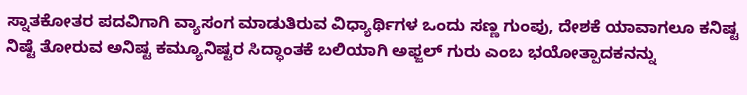ಸ್ನಾತಕೋತರ ಪದವಿಗಾಗಿ ವ್ಯಾಸಂಗ ಮಾಡುತಿರುವ ವಿಧ್ಯಾರ್ಥಿಗಳ ಒಂದು ಸಣ್ಣ ಗುಂಪು, ದೇಶಕೆ ಯಾವಾಗಲೂ ಕನಿಷ್ಟ ನಿಷ್ಟೆ ತೋರುವ ಅನಿಷ್ಟ ಕಮ್ಯೂನಿಷ್ಟರ ಸಿದ್ಧಾಂತಕೆ ಬಲಿಯಾಗಿ ಅಫ್ಜಲ್ ಗುರು ಎಂಬ ಭಯೋತ್ಪಾದಕನನ್ನು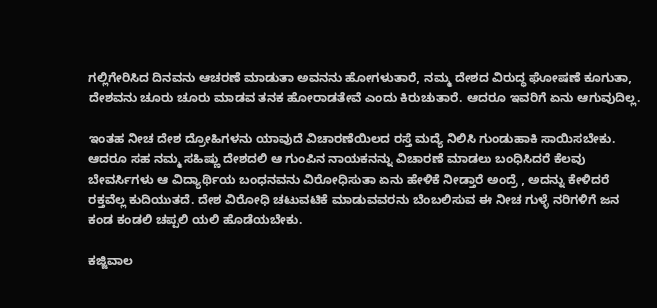ಗಲ್ಲಿಗೇರಿಸಿದ ದಿನವನು ಆಚರಣೆ ಮಾಡುತಾ ಅವನನು ಹೋಗಳುತಾರೆ, ನಮ್ಮ ದೇಶದ ವಿರುದ್ಧ ಘೋಷಣೆ ಕೂಗುತಾ, ದೇಶವನು ಚೂರು ಚೂರು ಮಾಡವ ತನಕ ಹೋರಾಡತೇವೆ ಎಂದು ಕಿರುಚುತಾರೆ. ಆದರೂ ಇವರಿಗೆ ಏನು ಆಗುವುದಿಲ್ಲ.

ಇಂತಹ ನೀಚ ದೇಶ ದ್ರೋಹಿಗಳನು ಯಾವುದೆ ವಿಚಾರಣೆಯಿಲದ ರಸ್ತೆ ಮದ್ಯೆ ನಿಲಿಸಿ ಗುಂಡುಹಾಕಿ ಸಾಯಿಸಬೇಕು. ಆದರೂ ಸಹ ನಮ್ಮ ಸಹಿಷ್ಣು ದೇಶದಲಿ ಆ ಗುಂಪಿನ ನಾಯಕನನ್ನು ವಿಚಾರಣೆ ಮಾಡಲು ಬಂಧಿಸಿದರೆ ಕೆಲವು ಬೇವರ್ಸಿಗಳು ಆ ವಿದ್ಯಾರ್ಥಿಯ ಬಂಧನವನು ವಿರೋಧಿಸುತಾ ಏನು ಹೇಳಿಕೆ ನೀಡ್ತಾರೆ ಅಂದ್ರೆ , ಅದನ್ನು ಕೇಳಿದರೆ ರಕ್ತವೆಲ್ಲ ಕುದಿಯುತದೆ. ದೇಶ ವಿರೋಧಿ ಚಟುವಟಿಕೆ ಮಾಡುವವರನು ಬೆಂಬಲಿಸುವ ಈ ನೀಚ ಗುಳ್ಳೆ ನರಿಗಳಿಗೆ ಜನ ಕಂಡ ಕಂಡಲಿ ಚಪ್ಪಲಿ ಯಲಿ ಹೊಡೆಯಬೇಕು.

ಕಜ್ಜಿವಾಲ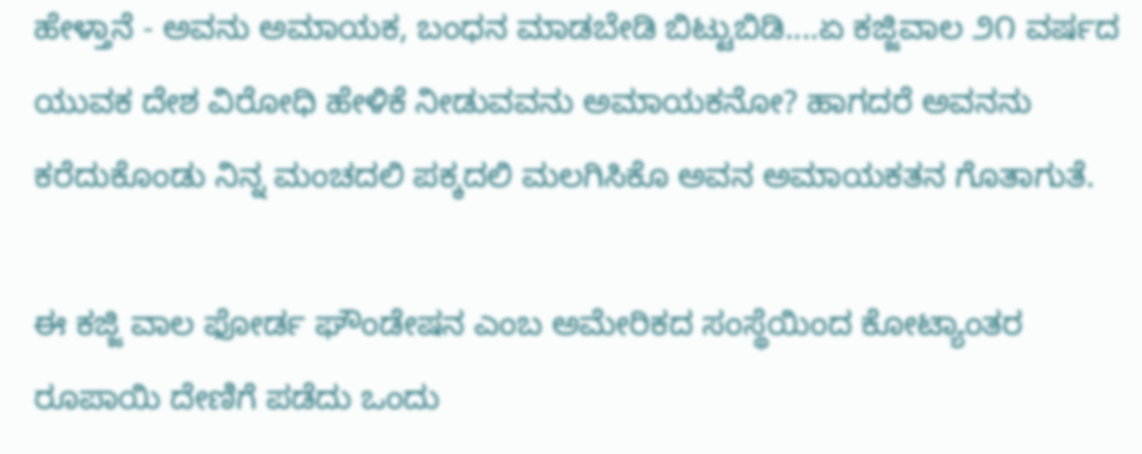ಹೇಳ್ತಾನೆ - ಅವನು ಅಮಾಯಕ, ಬಂಧನ ಮಾಡಬೇಡಿ ಬಿಟ್ಟುಬಿಡಿ....ಏ ಕಜ್ಜಿವಾಲ ೨೧ ವರ್ಷದ ಯುವಕ ದೇಶ ವಿರೋಧಿ ಹೇಳಿಕೆ ನೀಡುವವನು ಅಮಾಯಕನೋ? ಹಾಗದರೆ ಅವನನು ಕರೆದುಕೊಂಡು ನಿನ್ನ ಮಂಚದಲಿ ಪಕ್ಕದಲಿ ಮಲಗಿಸಿಕೊ ಅವನ ಅಮಾಯಕತನ ಗೊತಾಗುತೆ.

ಈ ಕಜ್ಜಿ ವಾಲ ಫೋರ್ಡ ಘೌಂಡೇಷನ ಎಂಬ ಅಮೇರಿಕದ ಸಂಸ್ಥೆಯಿಂದ ಕೋಟ್ಯಾಂತರ ರೂಪಾಯಿ ದೇಣಿಗೆ ಪಡೆದು ಒಂದು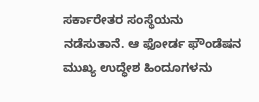ಸರ್ಕಾರೇತರ ಸಂಸ್ಥೆಯನು ನಡೆಸುತಾನೆ. ಆ ಫೋರ್ಡ ಫೌಂಡೆಷನ ಮುಖ್ಯ ಉದ್ಧೇಶ ಹಿಂದೂಗಳನು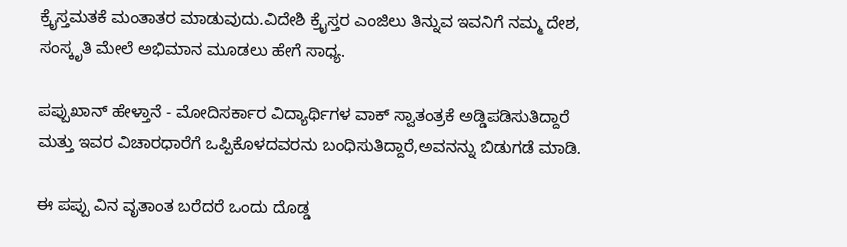ಕ್ರೈಸ್ತಮತಕೆ ಮಂತಾತರ ಮಾಡುವುದು.ವಿದೇಶಿ ಕ್ರೈಸ್ತರ ಎಂಜಿಲು ತಿನ್ನುವ ಇವನಿಗೆ ನಮ್ಮ ದೇಶ, ಸಂಸ್ಕೃತಿ ಮೇಲೆ ಅಭಿಮಾನ ಮೂಡಲು ಹೇಗೆ ಸಾಧ್ಯ.

ಪಪ್ಪುಖಾನ್ ಹೇಳ್ತಾನೆ - ಮೋದಿಸರ್ಕಾರ ವಿದ್ಯಾರ್ಥಿಗಳ ವಾಕ್ ಸ್ವಾತಂತ್ರಕೆ ಅಡ್ಡಿಪಡಿಸುತಿದ್ದಾರೆ ಮತ್ತು ಇವರ ವಿಚಾರಧಾರೆಗೆ ಒಪ್ಪಿಕೊಳದವರನು ಬಂಧಿಸುತಿದ್ದಾರೆ,ಅವನನ್ನು ಬಿಡುಗಡೆ ಮಾಡಿ.

ಈ ಪಪ್ಪು ವಿನ ವೃತಾಂತ ಬರೆದರೆ ಒಂದು ದೊಡ್ಡ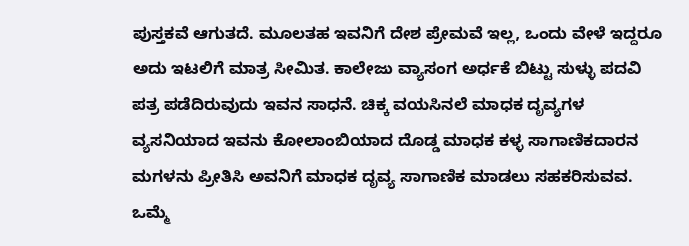ಪುಸ್ತಕವೆ ಆಗುತದೆ. ಮೂಲತಹ ಇವನಿಗೆ ದೇಶ ಪ್ರೇಮವೆ ಇಲ್ಲ, ಒಂದು ವೇಳೆ ಇದ್ದರೂ ಅದು ಇಟಲಿಗೆ ಮಾತ್ರ ಸೀಮಿತ. ಕಾಲೇಜು ವ್ಯಾಸಂಗ ಅರ್ಧಕೆ ಬಿಟ್ಟು ಸುಳ್ಳು ಪದವಿ ಪತ್ರ ಪಡೆದಿರುವುದು ಇವನ ಸಾಧನೆ. ಚಿಕ್ಕ ವಯಸಿನಲೆ ಮಾಧಕ ದೃವ್ಯಗಳ ವ್ಯಸನಿಯಾದ ಇವನು ಕೋಲಾಂಬಿಯಾದ ದೊಡ್ಡ ಮಾಧಕ ಕಳ್ಳ ಸಾಗಾಣಿಕದಾರನ ಮಗಳನು ಪ್ರೀತಿಸಿ ಅವನಿಗೆ ಮಾಧಕ ದೃವ್ಯ ಸಾಗಾಣಿಕ ಮಾಡಲು ಸಹಕರಿಸುವವ. ಒಮ್ಮೆ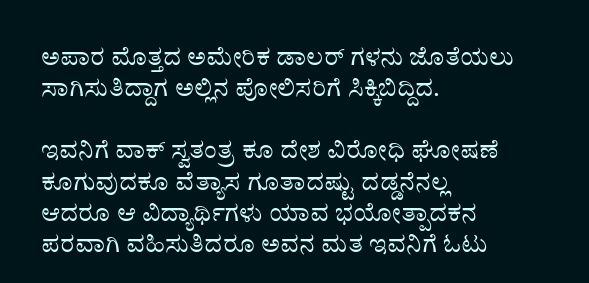ಅಪಾರ ಮೊತ್ತದ ಅಮೇರಿಕ ಡಾಲರ್ ಗಳನು ಜೊತೆಯಲು ಸಾಗಿಸುತಿದ್ದಾಗ ಅಲ್ಲಿನ ಪೋಲಿಸರಿಗೆ ಸಿಕ್ಕಿಬಿದ್ದಿದ.

ಇವನಿಗೆ ವಾಕ್ ಸ್ವತಂತ್ರ ಕೂ ದೇಶ ವಿರೋಧಿ ಘೋಷಣೆ ಕೂಗುವುದಕೂ ವೆತ್ಯಾಸ ಗೂತಾದಷ್ಟು ದಡ್ಡನೆನಲ್ಲ ಆದರೂ ಆ ವಿದ್ಯಾರ್ಥಿಗಳು ಯಾವ ಭಯೋತ್ಪಾದಕನ ಪರವಾಗಿ ವಹಿಸುತಿದರೂ ಅವನ ಮತ ಇವನಿಗೆ ಓಟು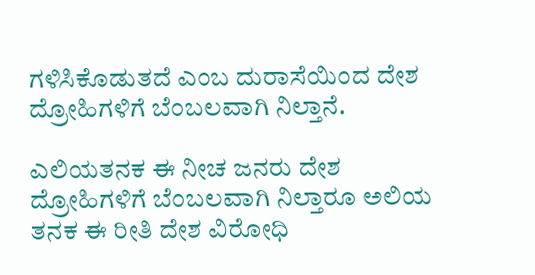ಗಳಿಸಿಕೊಡುತದೆ ಎಂಬ ದುರಾಸೆಯಿಂದ ದೇಶ ದ್ರೋಹಿಗಳಿಗೆ ಬೆಂಬಲವಾಗಿ ನಿಲ್ತಾನೆ.

ಎಲಿಯತನಕ ಈ ನೀಚ ಜನರು ದೇಶ ದ್ರೋಹಿಗಳಿಗೆ ಬೆಂಬಲವಾಗಿ ನಿಲ್ತಾರೂ ಅಲಿಯ ತನಕ ಈ ರೀತಿ ದೇಶ ವಿರೋಧಿ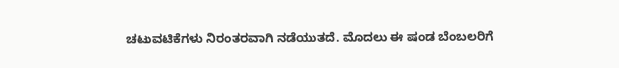ಚಟುವಟಿಕೆಗಳು ನಿರಂತರವಾಗಿ ನಡೆಯುತದೆ. ಮೊದಲು ಈ ಷಂಡ ಬೆಂಬಲರಿಗೆ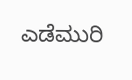ಎಡೆಮುರಿ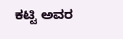ಕಟ್ಟಿ ಅವರ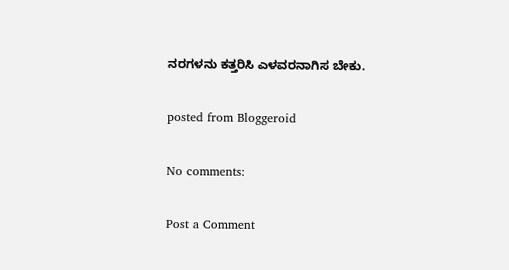ನರಗಳನು ಕತ್ತರಿಸಿ ಎಳವರನಾಗಿಸ ಬೇಕು.

posted from Bloggeroid

No comments:

Post a Comment